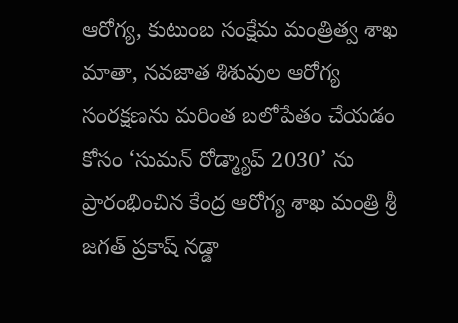ఆరోగ్య, కుటుంబ సంక్షేమ మంత్రిత్వ శాఖ
మాతా, నవజాత శిశువుల ఆరోగ్య సంరక్షణను మరింత బలోపేతం చేయడం కోసం ‘సుమన్ రోడ్మ్యాప్ 2030’ ను ప్రారంభించిన కేంద్ర ఆరోగ్య శాఖ మంత్రి శ్రీ జగత్ ప్రకాష్ నడ్డా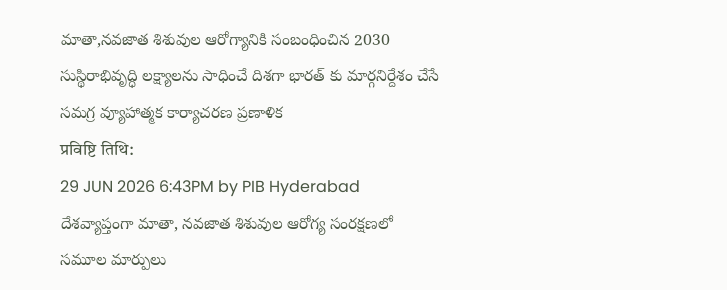మాతా,నవజాత శిశువుల ఆరోగ్యానికి సంబంధించిన 2030 సుస్థిరాభివృద్ధి లక్ష్యాలను సాధించే దిశగా భారత్ కు మార్గనిర్దేశం చేసే సమగ్ర వ్యూహాత్మక కార్యాచరణ ప్రణాళిక
प्रविष्टि तिथि:
29 JUN 2026 6:43PM by PIB Hyderabad
దేశవ్యాప్తంగా మాతా, నవజాత శిశువుల ఆరోగ్య సంరక్షణలో సమూల మార్పులు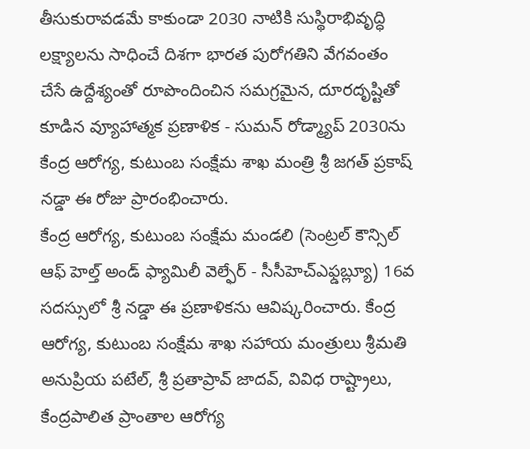తీసుకురావడమే కాకుండా 2030 నాటికి సుస్థిరాభివృద్ధి లక్ష్యాలను సాధించే దిశగా భారత పురోగతిని వేగవంతం చేసే ఉద్దేశ్యంతో రూపొందించిన సమగ్రమైన, దూరదృష్టితో కూడిన వ్యూహాత్మక ప్రణాళిక - సుమన్ రోడ్మ్యాప్ 2030ను కేంద్ర ఆరోగ్య, కుటుంబ సంక్షేమ శాఖ మంత్రి శ్రీ జగత్ ప్రకాష్ నడ్డా ఈ రోజు ప్రారంభించారు.
కేంద్ర ఆరోగ్య, కుటుంబ సంక్షేమ మండలి (సెంట్రల్ కౌన్సిల్ ఆఫ్ హెల్త్ అండ్ ఫ్యామిలీ వెల్ఫేర్ - సీసీహెచ్ఎఫ్డబ్ల్యూ) 16వ సదస్సులో శ్రీ నడ్డా ఈ ప్రణాళికను ఆవిష్కరించారు. కేంద్ర ఆరోగ్య, కుటుంబ సంక్షేమ శాఖ సహాయ మంత్రులు శ్రీమతి అనుప్రియ పటేల్, శ్రీ ప్రతాప్రావ్ జాదవ్, వివిధ రాష్ట్రాలు, కేంద్రపాలిత ప్రాంతాల ఆరోగ్య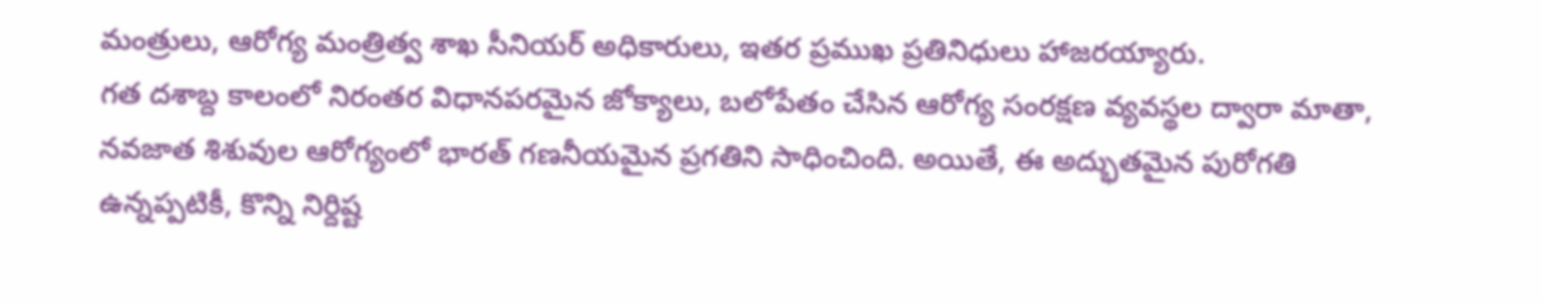మంత్రులు, ఆరోగ్య మంత్రిత్వ శాఖ సీనియర్ అధికారులు, ఇతర ప్రముఖ ప్రతినిధులు హాజరయ్యారు.
గత దశాబ్ద కాలంలో నిరంతర విధానపరమైన జోక్యాలు, బలోపేతం చేసిన ఆరోగ్య సంరక్షణ వ్యవస్థల ద్వారా మాతా, నవజాత శిశువుల ఆరోగ్యంలో భారత్ గణనీయమైన ప్రగతిని సాధించింది. అయితే, ఈ అద్భుతమైన పురోగతి ఉన్నప్పటికీ, కొన్ని నిర్దిష్ట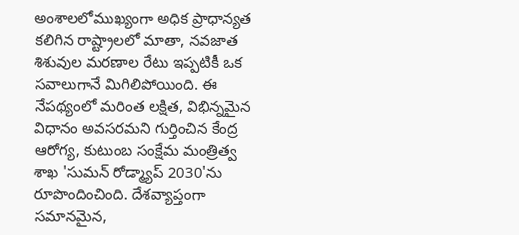అంశాలలోముఖ్యంగా అధిక ప్రాధాన్యత కలిగిన రాష్ట్రాలలో మాతా, నవజాత శిశువుల మరణాల రేటు ఇప్పటికీ ఒక సవాలుగానే మిగిలిపోయింది. ఈ నేపథ్యంలో మరింత లక్షిత, విభిన్నమైన విధానం అవసరమని గుర్తించిన కేంద్ర ఆరోగ్య, కుటుంబ సంక్షేమ మంత్రిత్వ శాఖ 'సుమన్ రోడ్మ్యాప్ 2030'ను రూపొందించింది. దేశవ్యాప్తంగా సమానమైన,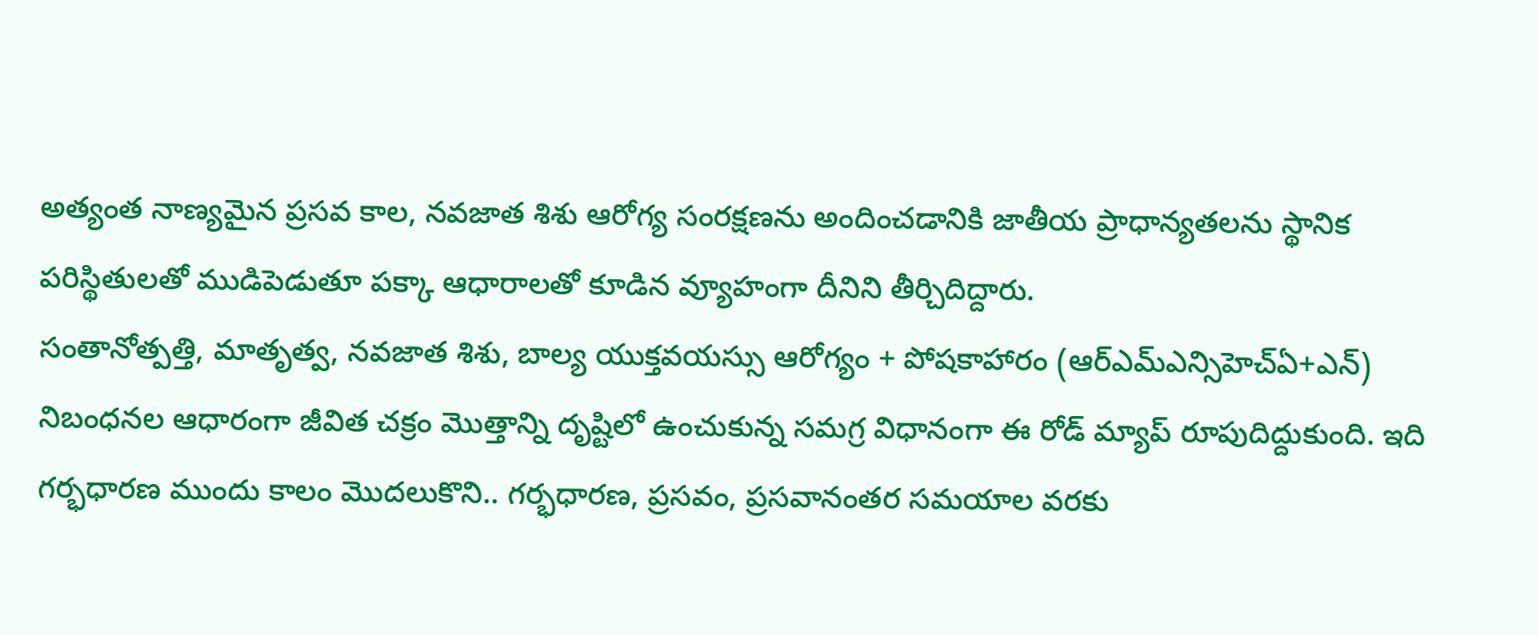అత్యంత నాణ్యమైన ప్రసవ కాల, నవజాత శిశు ఆరోగ్య సంరక్షణను అందించడానికి జాతీయ ప్రాధాన్యతలను స్థానిక పరిస్థితులతో ముడిపెడుతూ పక్కా ఆధారాలతో కూడిన వ్యూహంగా దీనిని తీర్చిదిద్దారు.
సంతానోత్పత్తి, మాతృత్వ, నవజాత శిశు, బాల్య యుక్తవయస్సు ఆరోగ్యం + పోషకాహారం (ఆర్ఎమ్ఎన్సిహెచ్ఏ+ఎన్) నిబంధనల ఆధారంగా జీవిత చక్రం మొత్తాన్ని దృష్టిలో ఉంచుకున్న సమగ్ర విధానంగా ఈ రోడ్ మ్యాప్ రూపుదిద్దుకుంది. ఇది గర్భధారణ ముందు కాలం మొదలుకొని.. గర్భధారణ, ప్రసవం, ప్రసవానంతర సమయాల వరకు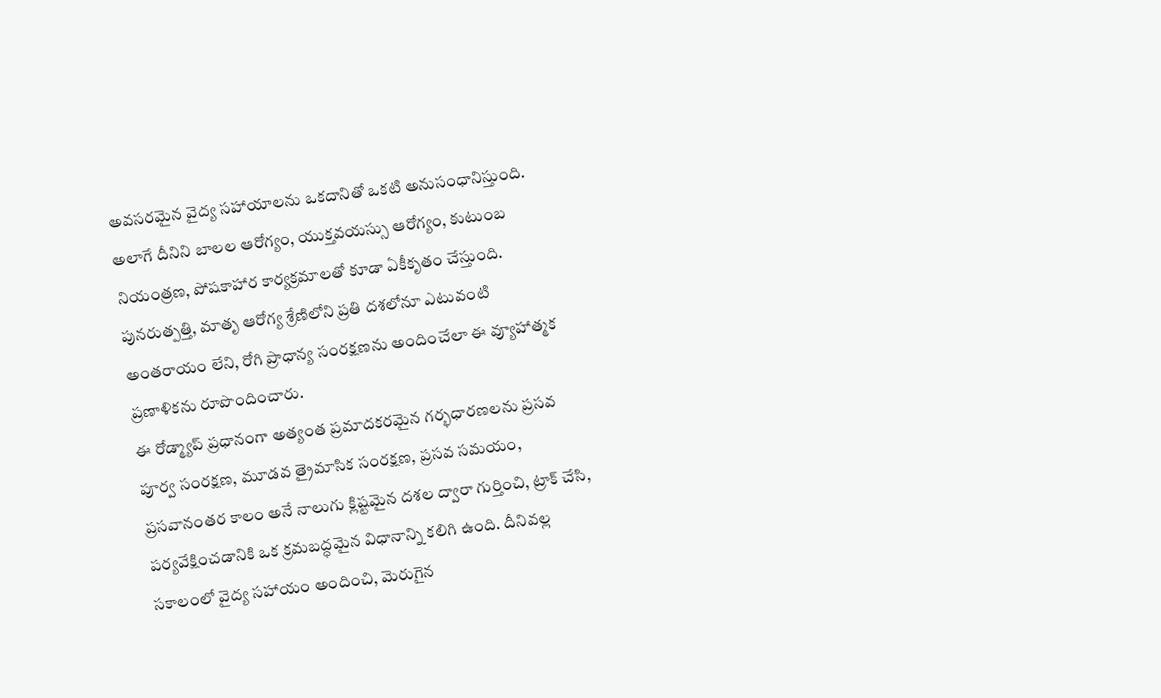అవసరమైన వైద్య సహాయాలను ఒకదానితో ఒకటి అనుసంధానిస్తుంది. అలాగే దీనిని బాలల ఆరోగ్యం, యుక్తవయస్సు ఆరోగ్యం, కుటుంబ నియంత్రణ, పోషకాహార కార్యక్రమాలతో కూడా ఏకీకృతం చేస్తుంది. పునరుత్పత్తి, మాతృ ఆరోగ్య శ్రేణిలోని ప్రతి దశలోనూ ఎటువంటి అంతరాయం లేని, రోగి ప్రాధాన్య సంరక్షణను అందించేలా ఈ వ్యూహాత్మక ప్రణాళికను రూపొందించారు.
ఈ రోడ్మ్యాప్ ప్రధానంగా అత్యంత ప్రమాదకరమైన గర్భధారణలను ప్రసవ పూర్వ సంరక్షణ, మూడవ త్రైమాసిక సంరక్షణ, ప్రసవ సమయం, ప్రసవానంతర కాలం అనే నాలుగు క్లిష్టమైన దశల ద్వారా గుర్తించి, ట్రాక్ చేసి, పర్యవేక్షించడానికి ఒక క్రమబద్ధమైన విధానాన్ని కలిగి ఉంది. దీనివల్ల సకాలంలో వైద్య సహాయం అందించి, మెరుగైన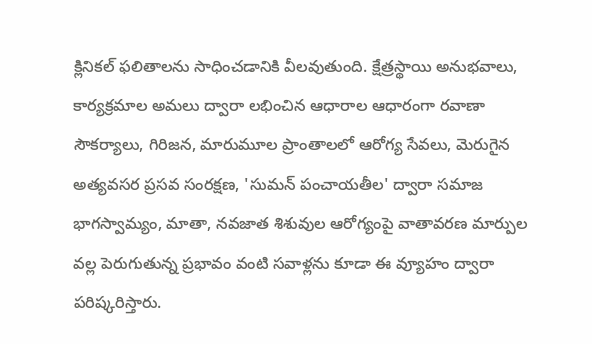క్లినికల్ ఫలితాలను సాధించడానికి వీలవుతుంది. క్షేత్రస్థాయి అనుభవాలు, కార్యక్రమాల అమలు ద్వారా లభించిన ఆధారాల ఆధారంగా రవాణా సౌకర్యాలు, గిరిజన, మారుమూల ప్రాంతాలలో ఆరోగ్య సేవలు, మెరుగైన అత్యవసర ప్రసవ సంరక్షణ, 'సుమన్ పంచాయతీల' ద్వారా సమాజ భాగస్వామ్యం, మాతా, నవజాత శిశువుల ఆరోగ్యంపై వాతావరణ మార్పుల వల్ల పెరుగుతున్న ప్రభావం వంటి సవాళ్లను కూడా ఈ వ్యూహం ద్వారా పరిష్కరిస్తారు.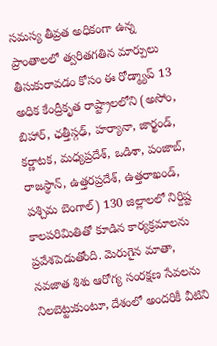సమస్య తీవ్రత అధికంగా ఉన్న ప్రాంతాలలో త్వరితగతిన మార్పులు తీసుకురావడం కోసం ఈ రోడ్మ్యాప్ 13 అధిక కేంద్రీకృత రాష్ట్రాలలోని (అసోం, బిహార్, ఛత్తీస్గఢ్, హర్యానా, జార్ఖండ్, కర్ణాటక, మధ్యప్రదేశ్, ఒడిశా, పంజాబ్, రాజస్థాన్, ఉత్తరప్రదేశ్, ఉత్తరాఖండ్, పశ్చిమ బెంగాల్) 130 జిల్లాలలో నిర్దిష్ట కాలపరిమితితో కూడిన కార్యక్రమాలను ప్రవేశపెడుతోంది. మెరుగైన మాతా, నవజాత శిశు ఆరోగ్య సంరక్షణ సేవలను నిలబెట్టుకుంటూ, దేశంలో అందరికీ వీటిని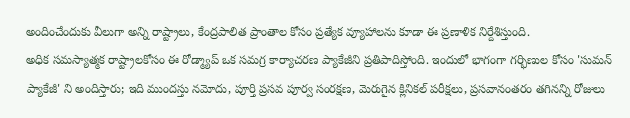అందించేందుకు వీలుగా అన్ని రాష్ట్రాలు, కేంద్రపాలిత ప్రాంతాల కోసం ప్రత్యేక వ్యూహాలను కూడా ఈ ప్రణాళిక నిర్దేశిస్తుంది.
అధిక సమస్యాత్మక రాష్ట్రాలకోసం ఈ రోడ్మ్యాప్ ఒక సమగ్ర కార్యాచరణ ప్యాకేజీని ప్రతిపాదిస్తోంది. ఇందులో భాగంగా గర్భిణుల కోసం 'సుమన్ ప్యాకేజీ' ని అందిస్తారు; ఇది ముందస్తు నమోదు, పూర్తి ప్రసవ పూర్వ సంరక్షణ, మెరుగైన క్లినికల్ పరీక్షలు, ప్రసవానంతరం తగినన్ని రోజులు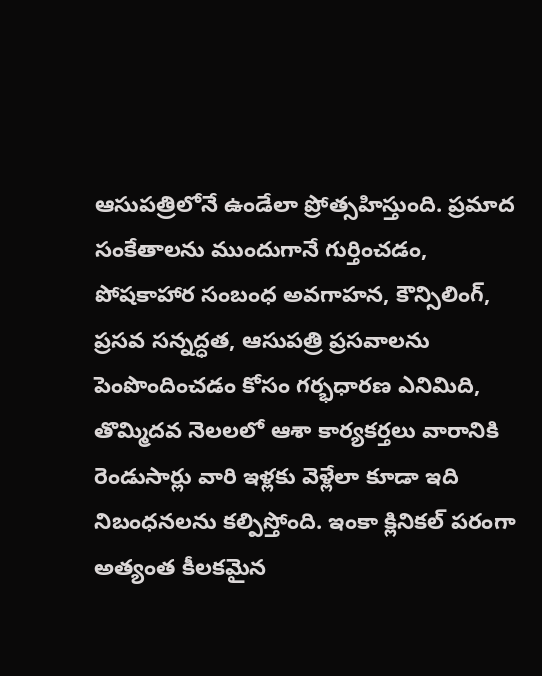ఆసుపత్రిలోనే ఉండేలా ప్రోత్సహిస్తుంది. ప్రమాద సంకేతాలను ముందుగానే గుర్తించడం, పోషకాహార సంబంధ అవగాహన, కౌన్సిలింగ్, ప్రసవ సన్నద్ధత, ఆసుపత్రి ప్రసవాలను పెంపొందించడం కోసం గర్భధారణ ఎనిమిది, తొమ్మిదవ నెలలలో ఆశా కార్యకర్తలు వారానికి రెండుసార్లు వారి ఇళ్లకు వెళ్లేలా కూడా ఇది నిబంధనలను కల్పిస్తోంది. ఇంకా క్లినికల్ పరంగా అత్యంత కీలకమైన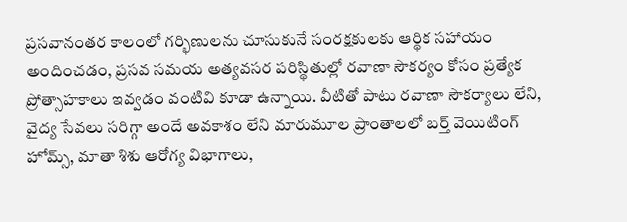ప్రసవానంతర కాలంలో గర్భిణులను చూసుకునే సంరక్షకులకు ఆర్థిక సహాయం అందించడం, ప్రసవ సమయ అత్యవసర పరిస్థితుల్లో రవాణా సౌకర్యం కోసం ప్రత్యేక ప్రోత్సాహకాలు ఇవ్వడం వంటివి కూడా ఉన్నాయి. వీటితో పాటు రవాణా సౌకర్యాలు లేని, వైద్య సేవలు సరిగ్గా అందే అవకాశం లేని మారుమూల ప్రాంతాలలో బర్త్ వెయిటింగ్ హోమ్స్, మాతా శిశు ఆరోగ్య విభాగాలు,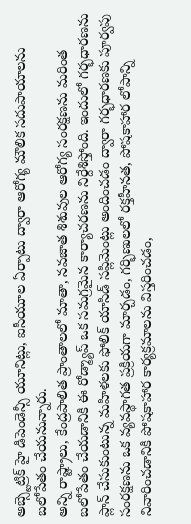అబ్స్టెట్రిక్ హై డిపెండెన్సీ యూనిట్లు, ఐసీయూల ఏర్పాటు ద్వారా ఆరోగ్య మౌలిక సదుపాయాలను బలోపేతం చేయనున్నారు.
అన్ని రాష్ట్రాలు, కేంద్రపాలిత ప్రాంతాలలో మాతా, నవజాత శిశువుల ఆరోగ్య సంరక్షణను మరింత బలోపేతం చేయడానికి ఈ రోడ్మ్యాప్ ఒక సమగ్రమైన కార్యాచరణను నిర్దేశిస్తోంది. ఇందులో గర్భధారణను ప్లాన్ చేసుకుంటున్న మహిళలకు ఫోలిక్ యాసిడ్ సప్లిమెంట్లు అందించడం ద్వారా గర్భధారణకు పూర్వపు సంరక్షణను ఒక వ్యవస్థాగత ప్రక్రియగా మార్చడం, గర్భిణులలో రక్తహీనత, పోషకాహార లోపాన్ని నివారించడానికి పోషకాహార కార్యక్రమాలను విస్తరించడం,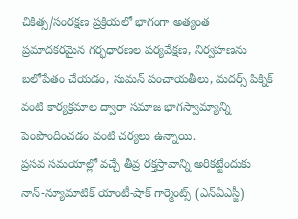చికిత్స/సంరక్షణ ప్రక్రియలో భాగంగా అత్యంత ప్రమాదకరమైన గర్భధారణల పర్యవేక్షణ, నిర్వహణను బలోపేతం చేయడం, సుమన్ పంచాయతీలు, మదర్స్ పిక్నిక్ వంటి కార్యక్రమాల ద్వారా సమాజ భాగస్వామ్యాన్ని పెంపొందించడం వంటి చర్యలు ఉన్నాయి.
ప్రసవ సమయాల్లో వచ్చే తీవ్ర రక్తస్రావాన్ని అరికట్టేందుకు నాన్-న్యూమాటిక్ యాంటీ-షాక్ గార్మెంట్స్ (ఎన్ఏఎస్జీ)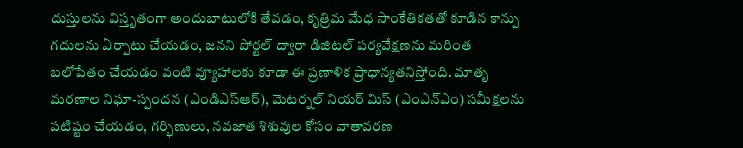దుస్తులను విస్తృతంగా అందుబాటులోకి తేవడం, కృత్రిమ మేధ సాంకేతికతతో కూడిన కాన్పు గదులను ఏర్పాటు చేయడం, జనని పోర్టల్ ద్వారా డిజిటల్ పర్యవేక్షణను మరింత బలోపేతం చేయడం వంటి వ్యూహాలకు కూడా ఈ ప్రణాళిక ప్రాధాన్యతనిస్తోంది. మాతృ మరణాల నిఘా-స్పందన (ఎండిఎస్ఆర్), మెటర్నల్ నియర్ మిస్ (ఎంఎన్ఎం) సమీక్షలను పటిష్టం చేయడం, గర్భిణులు, నవజాత శిశువుల కోసం వాతావరణ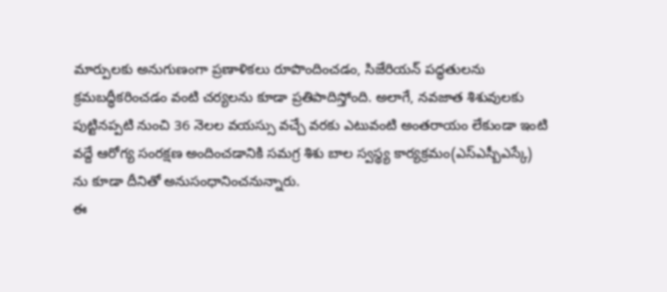మార్పులకు అనుగుణంగా ప్రణాళికలు రూపొందించడం, సిజేరియన్ పద్ధతులను క్రమబద్ధీకరించడం వంటి చర్యలను కూడా ప్రతిపాదిస్తోంది. అలాగే, నవజాత శిశువులకు పుట్టినప్పటి నుంచి 36 నెలల వయస్సు వచ్చే వరకు ఎటువంటి అంతరాయం లేకుండా ఇంటి వద్దే ఆరోగ్య సంరక్షణ అందించడానికి సమగ్ర శిశు బాల స్వస్థ్య కార్యక్రమం(ఎస్ఎస్బీఎస్కే) ను కూడా దీనితో అనుసంధానించనున్నారు.
ఈ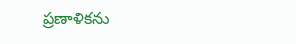ప్రణాళికను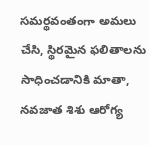సమర్థవంతంగా అమలు చేసి, స్థిరమైన ఫలితాలను సాధించడానికి మాతా, నవజాత శిశు ఆరోగ్య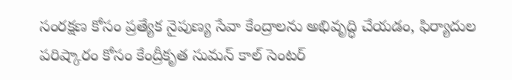సంరక్షణ కోసం ప్రత్యేక నైపుణ్య సేవా కేంద్రాలను అభివృద్ధి చేయడం, ఫిర్యాదుల పరిష్కారం కోసం కేంద్రీకృత సుమన్ కాల్ సెంటర్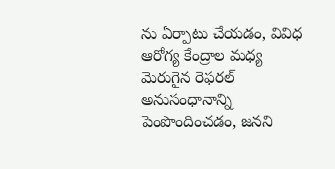ను ఏర్పాటు చేయడం, వివిధ ఆరోగ్య కేంద్రాల మధ్య మెరుగైన రెఫరల్ అనుసంధానాన్ని పెంపొందించడం, జనని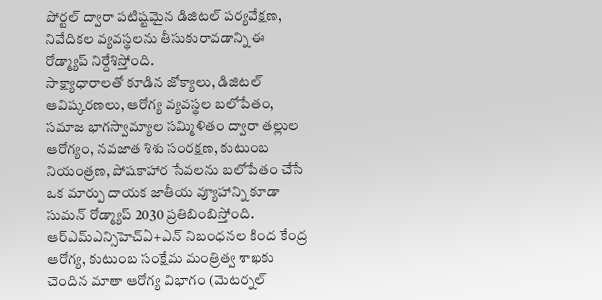పోర్టల్ ద్వారా పటిష్టమైన డిజిటల్ పర్యవేక్షణ, నివేదికల వ్యవస్థలను తీసుకురావడాన్ని ఈ రోడ్మ్యాప్ నిర్దేశిస్తోంది.
సాక్ష్యాధారాలతో కూడిన జోక్యాలు, డిజిటల్ ఆవిష్కరణలు, ఆరోగ్య వ్యవస్థల బలోపేతం, సమాజ భాగస్వామ్యాల సమ్మిళితం ద్వారా తల్లుల ఆరోగ్యం, నవజాత శిశు సంరక్షణ, కుటుంబ నియంత్రణ, పోషకాహార సేవలను బలోపేతం చేసే ఒక మార్పు దాయక జాతీయ వ్యూహాన్ని కూడా సుమన్ రోడ్మ్యాప్ 2030 ప్రతిబింబిస్తోంది. ఆర్ఎమ్ఎన్సిహెచ్ఏ+ఎన్ నిబంధనల కింద కేంద్ర ఆరోగ్య, కుటుంబ సంక్షేమ మంత్రిత్వ శాఖకు చెందిన మాతా ఆరోగ్య విభాగం (మెటర్నల్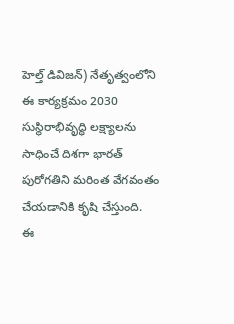హెల్త్ డివిజన్) నేతృత్వంలోని ఈ కార్యక్రమం 2030 సుస్థిరాభివృద్ధి లక్ష్యాలను సాధించే దిశగా భారత్ పురోగతిని మరింత వేగవంతం చేయడానికి కృషి చేస్తుంది.
ఈ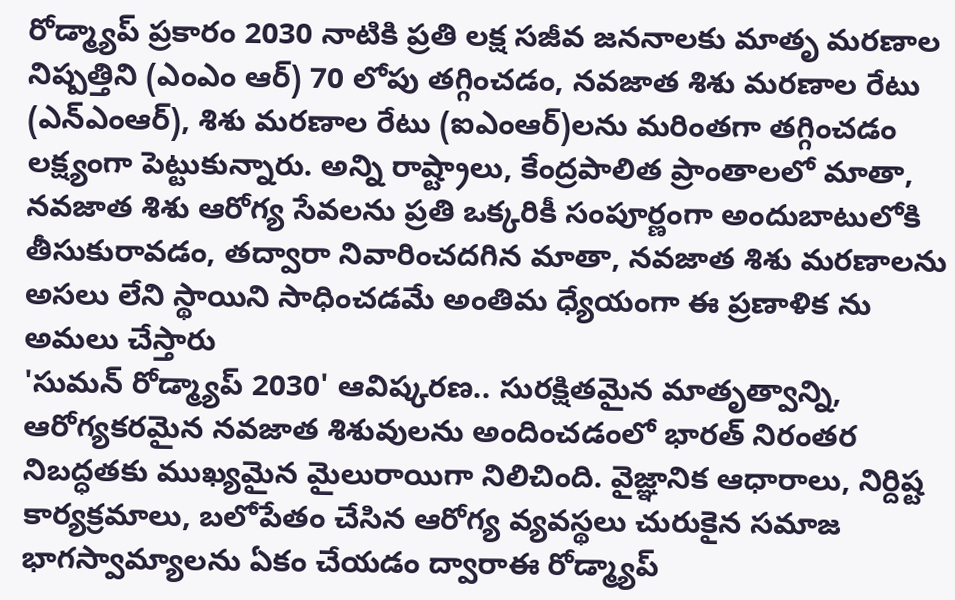రోడ్మ్యాప్ ప్రకారం 2030 నాటికి ప్రతి లక్ష సజీవ జననాలకు మాతృ మరణాల నిష్పత్తిని (ఎంఎం ఆర్) 70 లోపు తగ్గించడం, నవజాత శిశు మరణాల రేటు (ఎన్ఎంఆర్), శిశు మరణాల రేటు (ఐఎంఆర్)లను మరింతగా తగ్గించడం లక్ష్యంగా పెట్టుకున్నారు. అన్ని రాష్ట్రాలు, కేంద్రపాలిత ప్రాంతాలలో మాతా, నవజాత శిశు ఆరోగ్య సేవలను ప్రతి ఒక్కరికీ సంపూర్ణంగా అందుబాటులోకి తీసుకురావడం, తద్వారా నివారించదగిన మాతా, నవజాత శిశు మరణాలను అసలు లేని స్థాయిని సాధించడమే అంతిమ ధ్యేయంగా ఈ ప్రణాళిక ను అమలు చేస్తారు
'సుమన్ రోడ్మ్యాప్ 2030' ఆవిష్కరణ.. సురక్షితమైన మాతృత్వాన్ని, ఆరోగ్యకరమైన నవజాత శిశువులను అందించడంలో భారత్ నిరంతర నిబద్ధతకు ముఖ్యమైన మైలురాయిగా నిలిచింది. వైజ్ఞానిక ఆధారాలు, నిర్దిష్ట కార్యక్రమాలు, బలోపేతం చేసిన ఆరోగ్య వ్యవస్థలు చురుకైన సమాజ భాగస్వామ్యాలను ఏకం చేయడం ద్వారాఈ రోడ్మ్యాప్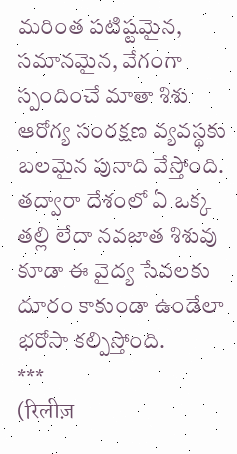మరింత పటిష్టమైన, సమానమైన, వేగంగా స్పందించే మాతా శిశు ఆరోగ్య సంరక్షణ వ్యవస్థకు బలమైన పునాది వేస్తోంది. తద్వారా దేశంలో ఏ ఒక్క తల్లి లేదా నవజాత శిశువు కూడా ఈ వైద్య సేవలకు దూరం కాకుండా ఉండేలా భరోసా కల్పిస్తోంది.
***
(रिलीज़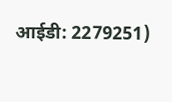आईडी: 2279251)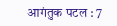आगंतुक पटल : 7